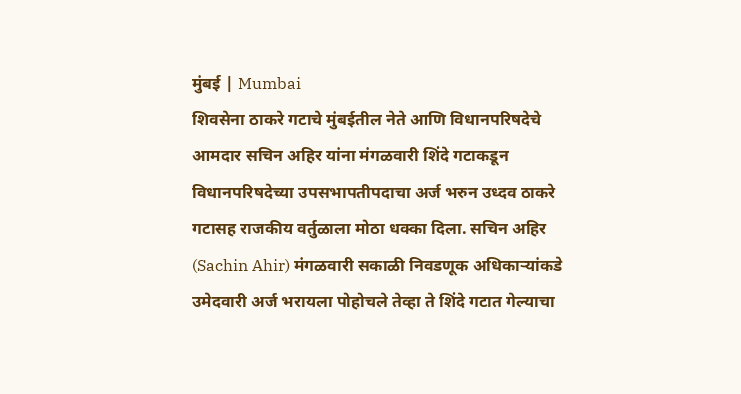मुंबई | Mumbai
शिवसेना ठाकरे गटाचे मुंबईतील नेते आणि विधानपरिषदेचे आमदार सचिन अहिर यांना मंगळवारी शिंदे गटाकडून विधानपरिषदेच्या उपसभापतीपदाचा अर्ज भरुन उध्दव ठाकरे गटासह राजकीय वर्तुळाला मोठा धक्का दिला. सचिन अहिर (Sachin Ahir) मंगळवारी सकाळी निवडणूक अधिकाऱ्यांकडे उमेदवारी अर्ज भरायला पोहोचले तेव्हा ते शिंदे गटात गेल्याचा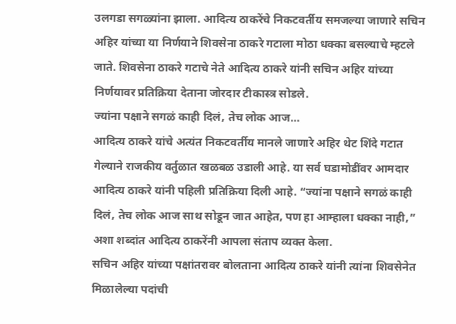उलगडा सगळ्यांना झाला. आदित्य ठाकरेंचे निकटवर्तीय समजल्या जाणारे सचिन अहिर यांच्या या निर्णयाने शिवसेना ठाकरे गटाला मोठा धक्का बसल्याचे म्हटले जाते. शिवसेना ठाकरे गटाचे नेते आदित्य ठाकरे यांनी सचिन अहिर यांच्या निर्णयावर प्रतिक्रिया देताना जोरदार टीकास्त्र सोडले.
ज्यांना पक्षाने सगळं काही दिलं, तेच लोक आज…
आदित्य ठाकरे यांचे अत्यंत निकटवर्तीय मानले जाणारे अहिर थेट शिंदे गटात गेल्याने राजकीय वर्तुळात खळबळ उडाली आहे. या सर्व घडामोडींवर आमदार आदित्य ठाकरे यांनी पहिली प्रतिक्रिया दिली आहे. “ज्यांना पक्षाने सगळं काही दिलं, तेच लोक आज साथ सोडून जात आहेत, पण हा आम्हाला धक्का नाही,” अशा शब्दांत आदित्य ठाकरेंनी आपला संताप व्यक्त केला.
सचिन अहिर यांच्या पक्षांतरावर बोलताना आदित्य ठाकरे यांनी त्यांना शिवसेनेत मिळालेल्या पदांची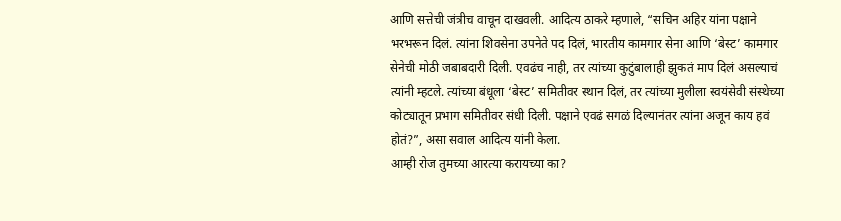आणि सत्तेची जंत्रीच वाचून दाखवली. आदित्य ठाकरे म्हणाले, “सचिन अहिर यांना पक्षाने भरभरून दिलं. त्यांना शिवसेना उपनेते पद दिलं, भारतीय कामगार सेना आणि ‘बेस्ट’ कामगार सेनेची मोठी जबाबदारी दिली. एवढंच नाही, तर त्यांच्या कुटुंबालाही झुकतं माप दिलं असल्याचं त्यांनी म्हटले. त्यांच्या बंधूला ‘बेस्ट’ समितीवर स्थान दिलं, तर त्यांच्या मुलीला स्वयंसेवी संस्थेच्या कोट्यातून प्रभाग समितीवर संधी दिली. पक्षाने एवढं सगळं दिल्यानंतर त्यांना अजून काय हवं होतं?”, असा सवाल आदित्य यांनी केला.
आम्ही रोज तुमच्या आरत्या करायच्या का?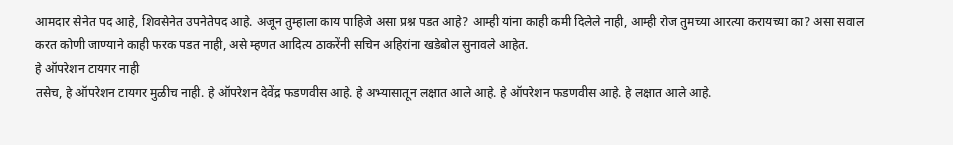आमदार सेनेत पद आहे, शिवसेनेत उपनेतेपद आहे. अजून तुम्हाला काय पाहिजे असा प्रश्न पडत आहे? आम्ही यांना काही कमी दिलेले नाही, आम्ही रोज तुमच्या आरत्या करायच्या का? असा सवाल करत कोणी जाण्याने काही फरक पडत नाही, असे म्हणत आदित्य ठाकरेंनी सचिन अहिरांना खडेबोल सुनावले आहेत.
हे ऑपरेशन टायगर नाही
तसेच, हे ऑपरेशन टायगर मुळीच नाही. हे ऑपरेशन देवेंद्र फडणवीस आहे. हे अभ्यासातून लक्षात आले आहे. हे ऑपरेशन फडणवीस आहे. हे लक्षात आले आहे.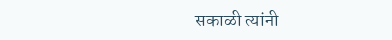सकाळी त्यांनी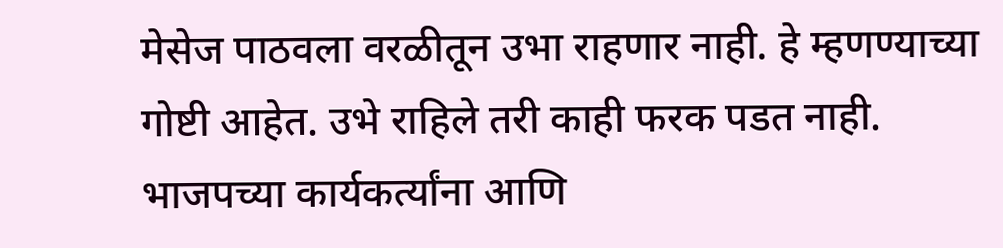मेसेज पाठवला वरळीतून उभा राहणार नाही. हे म्हणण्याच्या गोष्टी आहेत. उभे राहिले तरी काही फरक पडत नाही. भाजपच्या कार्यकर्त्यांना आणि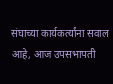संघाच्या कार्यकर्त्यांना सवाल आहे, आज उपसभापती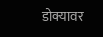डोक्यावर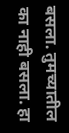बसला. तुमच्यातील का नाही बसला. हा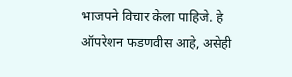भाजपने विचार केला पाहिजे. हे ऑपरेशन फडणवीस आहे, असेही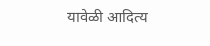यावेळी आदित्य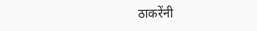ठाकरेंनी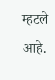म्हटले आहे.